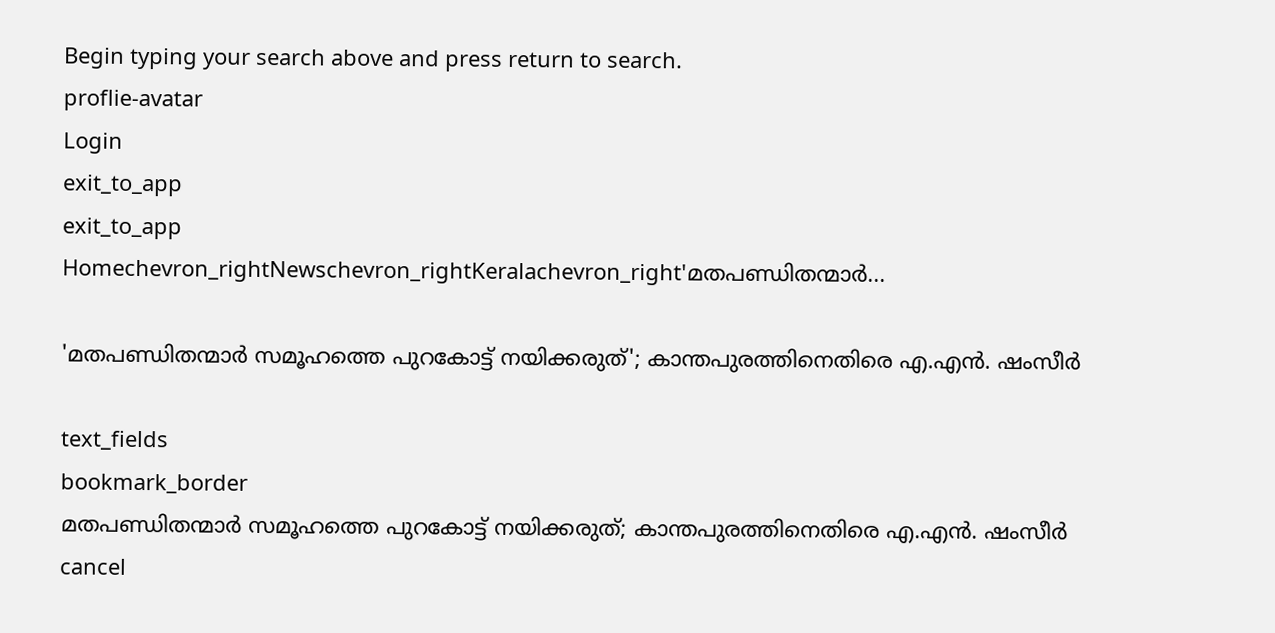Begin typing your search above and press return to search.
proflie-avatar
Login
exit_to_app
exit_to_app
Homechevron_rightNewschevron_rightKeralachevron_right'മതപണ്ഡിതന്മാർ...

'മതപണ്ഡിതന്മാർ സമൂഹത്തെ പുറകോട്ട് നയിക്കരുത്'; കാന്തപുരത്തിനെതിരെ എ.എൻ. ഷംസീർ

text_fields
bookmark_border
മതപണ്ഡിതന്മാർ സമൂഹത്തെ പുറകോട്ട് നയിക്കരുത്; കാന്തപുരത്തിനെതിരെ എ.എൻ. ഷംസീർ
cancel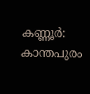കണ്ണൂർ: കാന്തപുരം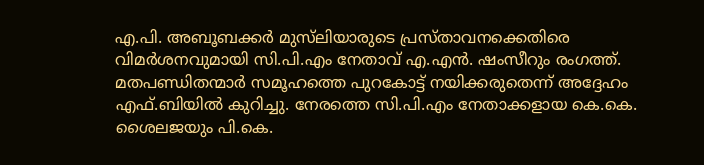എ.പി. അബൂബക്കർ മുസ്‍ലിയാരുടെ പ്രസ്താവനക്കെതിരെ വിമർശനവുമായി സി.പി.എം നേതാവ് എ.എൻ. ഷംസീറും രംഗത്ത്. മതപണ്ഡിതന്മാർ സമൂഹത്തെ പുറകോട്ട് നയിക്കരുതെന്ന് അദ്ദേഹം എഫ്.ബിയിൽ കുറിച്ചു. നേരത്തെ സി.പി.എം നേതാക്കളായ കെ.കെ. ശൈലജയും പി.കെ.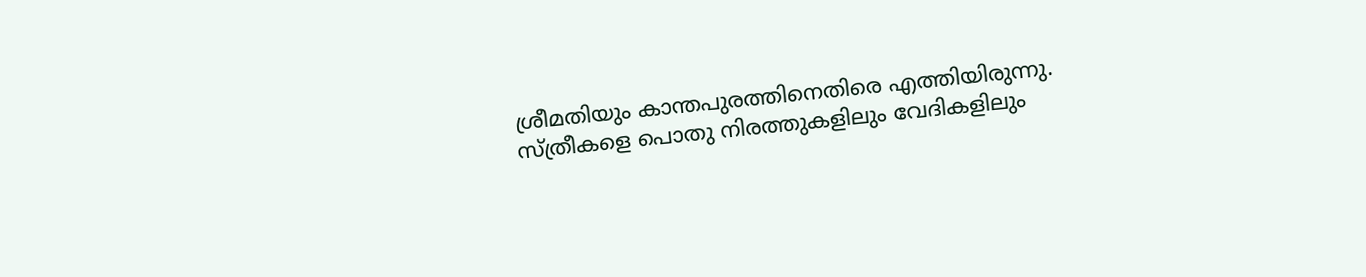ശ്രീമതിയും കാന്തപുരത്തിനെതിരെ എത്തിയിരുന്നു. സ്ത്രീകളെ പൊതു നിരത്തുകളിലും വേദികളിലും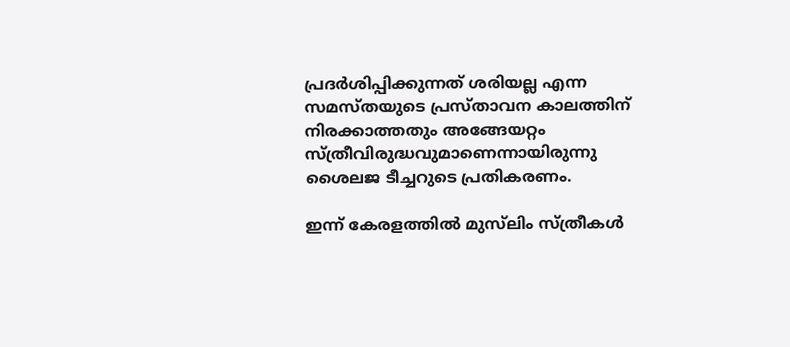പ്രദർശിപ്പിക്കുന്നത് ശരിയല്ല എന്ന സമസ്തയുടെ പ്രസ്താവന കാലത്തിന് നിരക്കാത്തതും അങ്ങേയറ്റം സ്ത്രീവിരുദ്ധവുമാണെന്നായിരുന്നു ശൈലജ ടീച്ചറുടെ പ്രതികരണം.

ഇന്ന് കേരളത്തിൽ മുസ്‌ലിം സ്ത്രീകൾ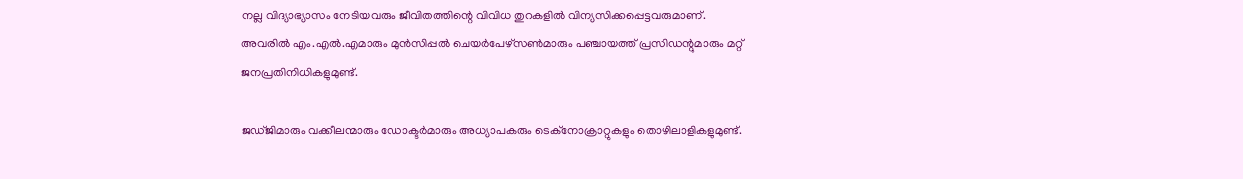നല്ല വിദ്യാഭ്യാസം നേടിയവരും ജീവിതത്തിന്റെ വിവിധ തുറകളിൽ വിന്യസിക്കപ്പെട്ടവരുമാണ്. അവരിൽ എം.എൽ.എമാരും മുൻസിപ്പൽ ചെയർപേഴ്സൺമാരും പഞ്ചായത്ത് പ്രസിഡന്റുമാരും മറ്റ് ജനപ്രതിനിധികളുമുണ്ട്.

ജഡ്ജിമാരും വക്കീലന്മാരും ഡോക്ടർമാരും അധ്യാപകരും ടെക്നോക്രാറ്റുകളും തൊഴിലാളികളുമുണ്ട്.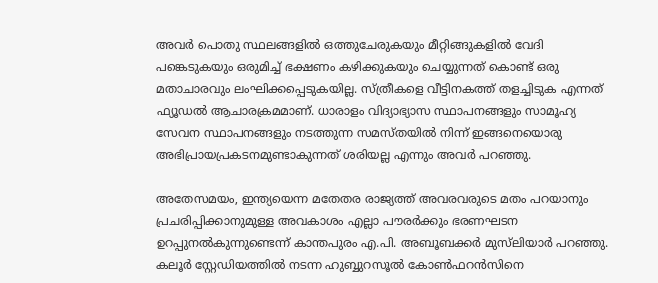അവർ പൊതു സ്ഥലങ്ങളിൽ ഒത്തുചേരുകയും മീറ്റിങ്ങുകളിൽ വേദി പങ്കെടുകയും ഒരുമിച്ച് ഭക്ഷണം കഴിക്കുകയും ചെയ്യുന്നത് കൊണ്ട് ഒരു മതാചാരവും ലംഘിക്കപ്പെടുകയില്ല. സ്ത്രീകളെ വീട്ടിനകത്ത് തളച്ചിടുക എന്നത് ഫ്യൂഡൽ ആചാരക്രമമാണ്. ധാരാളം വിദ്യാഭ്യാസ സ്ഥാപനങ്ങളും സാമൂഹ്യ സേവന സ്ഥാപനങ്ങളും നടത്തുന്ന സമസ്തയിൽ നിന്ന് ഇങ്ങനെയൊരു അഭിപ്രായപ്രകടനമുണ്ടാകുന്നത് ശരിയല്ല എന്നും അവർ പറഞ്ഞു.

അതേസമയം, ഇന്ത്യയെന്ന മതേതര രാജ്യത്ത് അവരവരുടെ മതം പറയാനും പ്രചരിപ്പിക്കാനുമുള്ള അവകാശം എല്ലാ പൗരർക്കും ഭരണഘടന ഉറപ്പുനൽകുന്നുണ്ടെന്ന് കാന്തപുരം എ.പി. അബൂബക്കർ മുസ്‍ലിയാർ പറഞ്ഞു. കലൂർ സ്റ്റേഡിയത്തിൽ നടന്ന ഹുബ്ബുറസൂൽ കോൺഫറൻസിനെ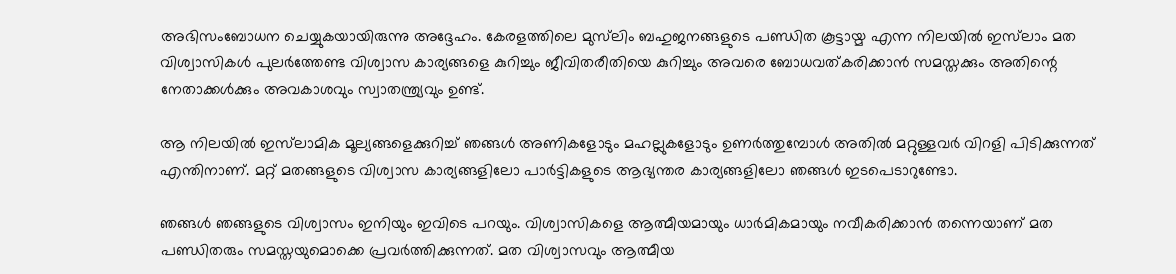അഭിസംബോധന ചെയ്യുകയായിരുന്നു അദ്ദേഹം. കേരളത്തിലെ മുസ്‌ലിം ബഹുജനങ്ങളുടെ പണ്ഡിത കൂട്ടായ്മ എന്ന നിലയിൽ ഇസ്‌ലാം മത വിശ്വാസികൾ പുലർത്തേണ്ട വിശ്വാസ കാര്യങ്ങളെ കുറിച്ചും ജീവിതരീതിയെ കുറിച്ചും അവരെ ബോധവത്കരിക്കാൻ സമസ്തക്കും അതിന്റെ നേതാക്കൾക്കും അവകാശവും സ്വാതന്ത്ര്യവും ഉണ്ട്.

ആ നിലയിൽ ഇസ്‌ലാമിക മൂല്യങ്ങളെക്കുറിച്ച് ഞങ്ങൾ അണികളോടും മഹല്ലുകളോടും ഉണർത്തുമ്പോൾ അതിൽ മറ്റുള്ളവർ വിറളി പിടിക്കുന്നത് എന്തിനാണ്. മറ്റ് മതങ്ങളുടെ വിശ്വാസ കാര്യങ്ങളിലോ പാർട്ടികളുടെ ആഭ്യന്തര കാര്യങ്ങളിലോ ഞങ്ങൾ ഇടപെടാറുണ്ടോ.

ഞങ്ങൾ ഞങ്ങളുടെ വിശ്വാസം ഇനിയും ഇവിടെ പറയും. വിശ്വാസികളെ ആത്മീയമായും ധാർമികമായും നവീകരിക്കാൻ തന്നെയാണ് മത പണ്ഡിതരും സമസ്തയുമൊക്കെ പ്രവർത്തിക്കുന്നത്. മത വിശ്വാസവും ആത്മീയ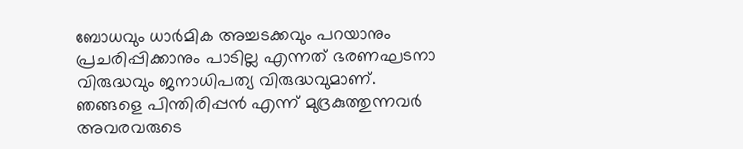ബോധവും ധാർമിക അച്ചടക്കവും പറയാനും പ്രചരിപ്പിക്കാനും പാടില്ല എന്നത് ഭരണഘടനാ വിരുദ്ധവും ജനാധിപത്യ വിരുദ്ധവുമാണ്. ഞങ്ങളെ പിന്തിരിപ്പൻ എന്ന് മുദ്രകുത്തുന്നവർ അവരവരുടെ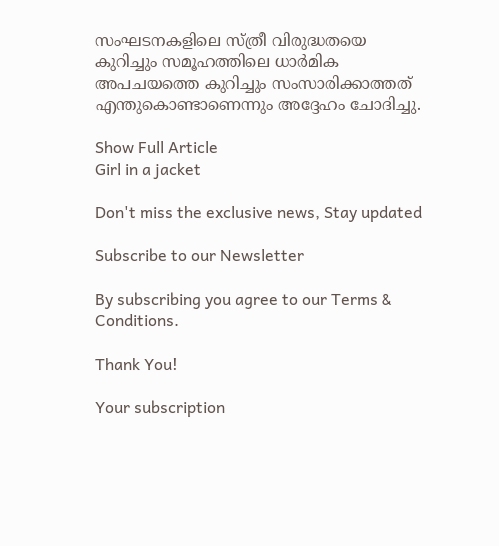സംഘടനകളിലെ സ്ത്രീ വിരുദ്ധതയെ കുറിച്ചും സമൂഹത്തിലെ ധാർമിക അപചയത്തെ കുറിച്ചും സംസാരിക്കാത്തത് എന്തുകൊണ്ടാണെന്നും അദ്ദേഹം ചോദിച്ചു.

Show Full Article
Girl in a jacket

Don't miss the exclusive news, Stay updated

Subscribe to our Newsletter

By subscribing you agree to our Terms & Conditions.

Thank You!

Your subscription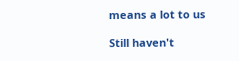means a lot to us

Still haven't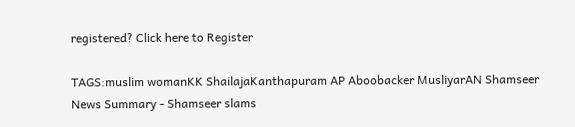registered? Click here to Register

TAGS:muslim womanKK ShailajaKanthapuram AP Aboobacker MusliyarAN Shamseer
News Summary - Shamseer slams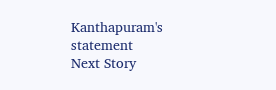Kanthapuram's statement
Next Story